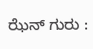ಝೆನ್‌ ಗುರು :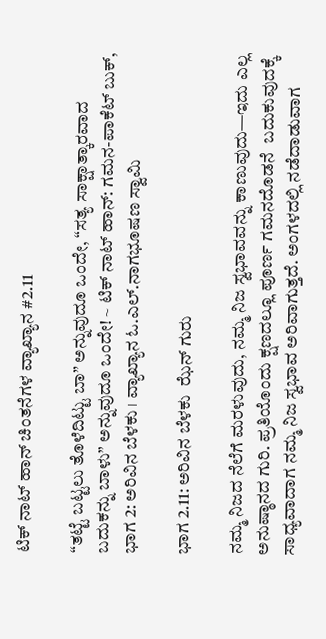ಟಿಕ್ ನಾಟ್ ಹಾನ್ ಚಿಂತನೆಗಳ ವ್ಯಾಖ್ಯಾನ #2.11

“ತಟ್ಟೆ ಬಟ್ಟಲು ತೊಳೆದಿಟ್ಟು ಬಾ” ಅನ್ನುವುದೂ ಒಂದೇ, “ಸತ್ಯ ಸಾಕ್ಷಾತ್ಕಾರವಾದ ಬದುಕನ್ನು ಬಾಳು” ಅನ್ನುವುದೂ ಒಂದೇ! ~ ಟಿಕ್ ನಾಟ್ ಹಾನ್: ಗಮನ-ಪಾಕೆಟ್‌ ಬುಕ್‌, ಭಾಗ 2: ಅರಿವಿನ ಬೆಳಕು । ವ್ಯಾಖ್ಯಾನ ಓ.ಎಲ್.ನಾಗಭೂಷಣ ಸ್ವಾಮಿ

ಭಾಗ 2.11: ಅರಿವಿನ ಬೆಳಕು  ಝೆನ್‌ ಗುರು

ನಮ್ಮ ನಿಜದ ನೆಲೆಗೆ ಮರಳುವುದು, ನಮ್ಮ ನಿಜ ಸ್ವಭಾವವನ್ನು ಕಾಣುವುದು—ಇದು ಎಲ್ಲ ಅನುಷ್ಠಾನದ ಗುರಿ. ಪ್ರತಿಯೊಂದು ಕ್ಷಣದಲ್ಲೂ ಪೂರ್ಣ ಗಮನದೊಡನೆ  ಬದುಕುವುದಕ್ಕೆ ಸಾಧ್ಯವಾದಾಗ ನಮ್ಮ ನಿಜ ಸ್ವಭಾವ ಅರಿವಾಗುತ್ತದೆ. ಅಂಗಳದಲ್ಲಿ ನಡೆದಾಡುವಾಗ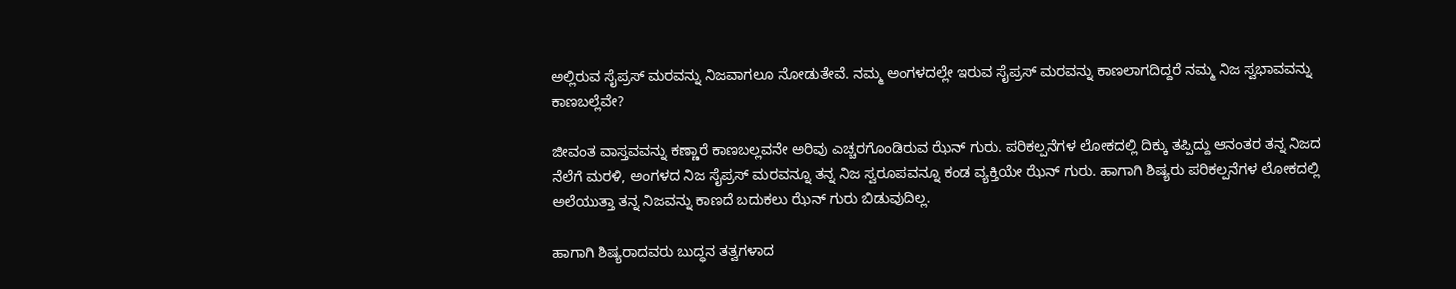ಅಲ್ಲಿರುವ ಸೈಪ್ರಸ್‌ ಮರವನ್ನು ನಿಜವಾಗಲೂ ನೋಡುತೇವೆ. ನಮ್ಮ ಅಂಗಳದಲ್ಲೇ ಇರುವ ಸೈಪ್ರಸ್‌ ಮರವನ್ನು ಕಾಣಲಾಗದಿದ್ದರೆ ನಮ್ಮ ನಿಜ ಸ್ವಭಾವವನ್ನು ಕಾಣಬಲ್ಲೆವೇ?

ಜೀವಂತ ವಾಸ್ತವವನ್ನು ಕಣ್ಣಾರೆ ಕಾಣಬಲ್ಲವನೇ ಅರಿವು ಎಚ್ಚರಗೊಂಡಿರುವ ಝೆನ್‌ ಗುರು. ಪರಿಕಲ್ಪನೆಗಳ ಲೋಕದಲ್ಲಿ ದಿಕ್ಕು ತಪ್ಪಿದ್ದು ಆನಂತರ ತನ್ನ ನಿಜದ ನೆಲೆಗೆ ಮರಳಿ, ಅಂಗಳದ ನಿಜ ಸೈಪ್ರಸ್‌ ಮರವನ್ನೂ ತನ್ನ ನಿಜ ಸ್ವರೂಪವನ್ನೂ ಕಂಡ ವ್ಯಕ್ತಿಯೇ ಝೆನ್‌ ಗುರು. ಹಾಗಾಗಿ ಶಿಷ್ಯರು ಪರಿಕಲ್ಪನೆಗಳ ಲೋಕದಲ್ಲಿ ಅಲೆಯುತ್ತಾ ತನ್ನ ನಿಜವನ್ನು ಕಾಣದೆ ಬದುಕಲು ಝೆನ್‌ ಗುರು ಬಿಡುವುದಿಲ್ಲ.

ಹಾಗಾಗಿ ಶಿಷ್ಯರಾದವರು ಬುದ್ಧನ ತತ್ವಗಳಾದ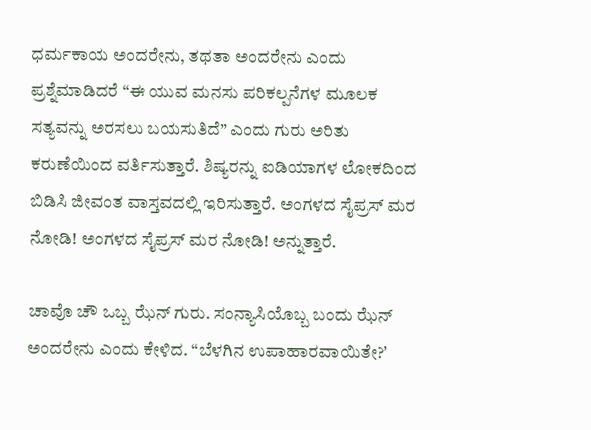ಧರ್ಮಕಾಯ ಅಂದರೇನು, ತಥತಾ ಅಂದರೇನು ಎಂದು ಪ್ರಶ್ನೆಮಾಡಿದರೆ “ಈ ಯುವ ಮನಸು ಪರಿಕಲ್ಪನೆಗಳ ಮೂಲಕ ಸತ್ಯವನ್ನು ಅರಸಲು ಬಯಸುತಿದೆ” ಎಂದು ಗುರು ಅರಿತು ಕರುಣೆಯಿಂದ ವರ್ತಿಸುತ್ತಾರೆ. ಶಿಷ್ಯರನ್ನು ಐಡಿಯಾಗಳ ಲೋಕದಿಂದ ಬಿಡಿಸಿ ಜೀವಂತ ವಾಸ್ತವದಲ್ಲಿ ಇರಿಸುತ್ತಾರೆ. ಅಂಗಳದ ಸೈಪ್ರಸ್‌ ಮರ ನೋಡಿ! ಅಂಗಳದ ಸೈಪ್ರಸ್‌ ಮರ ನೋಡಿ! ಅನ್ನುತ್ತಾರೆ.

ಚಾವೊ ಚೌ ಒಬ್ಬ ಝೆನ್‌ ಗುರು. ಸಂನ್ಯಾಸಿಯೊಬ್ಬ ಬಂದು ಝೆನ್‌ ಅಂದರೇನು ಎಂದು ಕೇಳಿದ. “ಬೆಳಗಿನ ಉಪಾಹಾರವಾಯಿತೇ?ʼ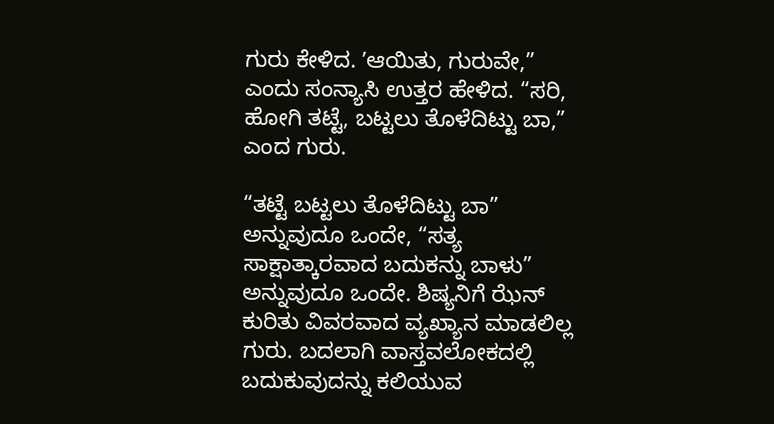ಗುರು ಕೇಳಿದ. ʼಆಯಿತು, ಗುರುವೇ,” ಎಂದು ಸಂನ್ಯಾಸಿ ಉತ್ತರ ಹೇಳಿದ. “ಸರಿ, ಹೋಗಿ ತಟ್ಟೆ, ಬಟ್ಟಲು ತೊಳೆದಿಟ್ಟು ಬಾ,” ಎಂದ ಗುರು.

“ತಟ್ಟೆ ಬಟ್ಟಲು ತೊಳೆದಿಟ್ಟು ಬಾ” ಅನ್ನುವುದೂ ಒಂದೇ, “ಸತ್ಯ ಸಾಕ್ಷಾತ್ಕಾರವಾದ ಬದುಕನ್ನು ಬಾಳು” ಅನ್ನುವುದೂ ಒಂದೇ. ಶಿಷ್ಯನಿಗೆ ಝೆನ್‌ ಕುರಿತು ವಿವರವಾದ ವ್ಯಖ್ಯಾನ ಮಾಡಲಿಲ್ಲ ಗುರು. ಬದಲಾಗಿ ವಾಸ್ತವಲೋಕದಲ್ಲಿ ಬದುಕುವುದನ್ನು ಕಲಿಯುವ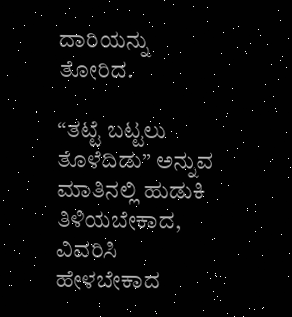ದಾರಿಯನ್ನು ತೋರಿದ.

“ತಟ್ಟೆ ಬಟ್ಟಲು ತೊಳೆದಿಡು” ಅನ್ನುವ ಮಾತಿನಲ್ಲಿ ಹುಡುಕಿ ತಿಳಿಯಬೇಕಾದ, ವಿವರಿಸಿ ಹೇಳಬೇಕಾದ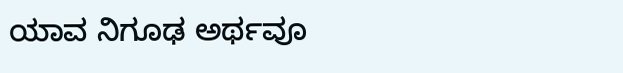ಯಾವ ನಿಗೂಢ ಅರ್ಥವೂ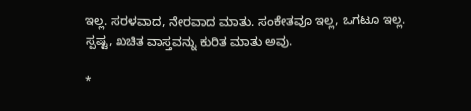ಇಲ್ಲ. ಸರಳವಾದ, ನೇರವಾದ ಮಾತು. ಸಂಕೇತವೂ ಇಲ್ಲ, ಒಗಟೂ ಇಲ್ಲ. ಸ್ಪಷ್ಟ, ಖಚಿತ ವಾಸ್ತವನ್ನು ಕುರಿತ ಮಾತು ಅವು.

*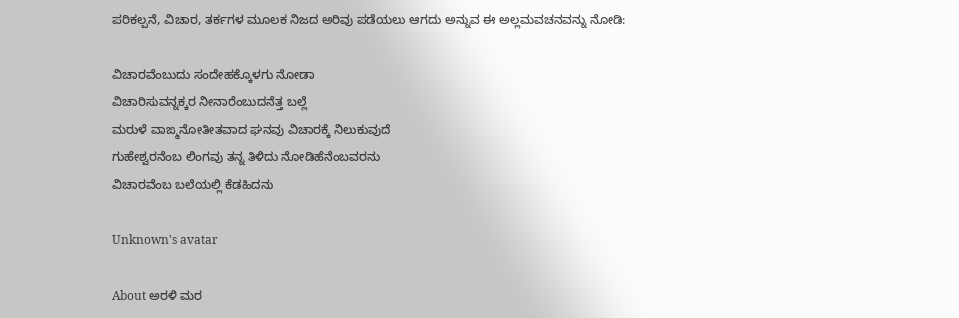ಪರಿಕಲ್ಪನೆ, ವಿಚಾರ, ತರ್ಕಗಳ ಮೂಲಕ ನಿಜದ ಅರಿವು ಪಡೆಯಲು ಆಗದು ಅನ್ನುವ ಈ ಅಲ್ಲಮವಚನವನ್ನು ನೋಡಿ:

ವಿಚಾರವೆಂಬುದು ಸಂದೇಹಕ್ಕೊಳಗು ನೋಡಾ
ವಿಚಾರಿಸುವನ್ನಕ್ಕರ ನೀನಾರೆಂಬುದನೆತ್ತ ಬಲ್ಲೆ
ಮರುಳೆ ವಾಙ್ಮನೋತೀತವಾದ ಘನವು ವಿಚಾರಕ್ಕೆ ನಿಲುಕುವುದೆ
ಗುಹೇಶ್ವರನೆಂಬ ಲಿಂಗವು ತನ್ನ ತಿಳಿದು ನೋಡಿಹೆನೆಂಬವರನು
ವಿಚಾರವೆಂಬ ಬಲೆಯಲ್ಲಿ ಕೆಡಹಿದನು

Unknown's avatar

About ಅರಳಿ ಮರ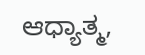ಆಧ್ಯಾತ್ಮ,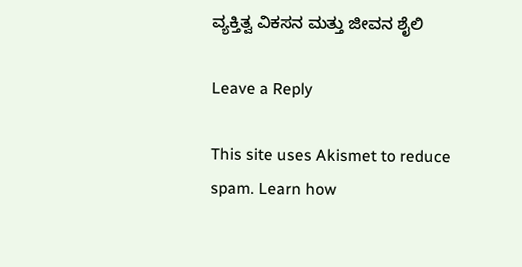ವ್ಯಕ್ತಿತ್ವ ವಿಕಸನ ಮತ್ತು ಜೀವನ ಶೈಲಿ

Leave a Reply

This site uses Akismet to reduce spam. Learn how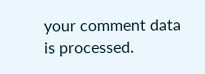your comment data is processed.